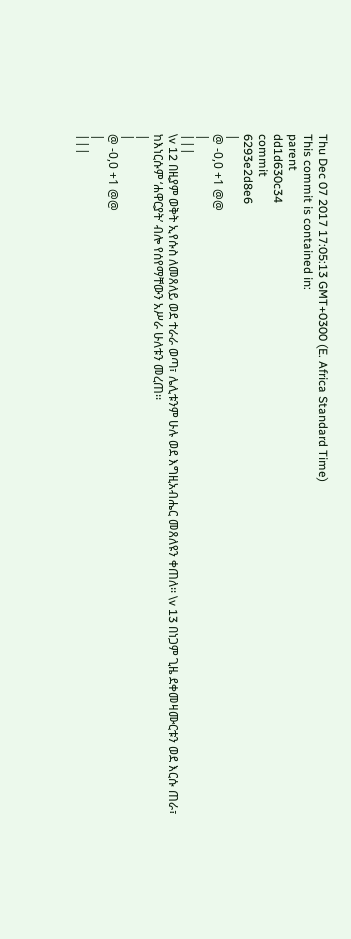Thu Dec 07 2017 17:05:13 GMT+0300 (E. Africa Standard Time)
This commit is contained in:
parent
dd1d630c34
commit
6293e2d8e6
|
@ -0,0 +1 @@
|
|||
\v 12 በዚያም ወቅት ኢየሱስ ለመጸለይ ወደ ተራራ ወጣ፣ ሌሊቱንም ሁሉ ወደ እግዚአብሔር መጸለዩን ቀጠለ፡፡ \v 13 በነጋም ጊዜ ደቀመዛሙርቱን ወደ እርሱ ጠራ፣ ከእነርሱም ‘ሐዋርያት’ ብሎ የሰየማቸውን አሥራ ሁለቱን መረጠ፡፡
|
|
@ -0,0 +1 @@
|
|||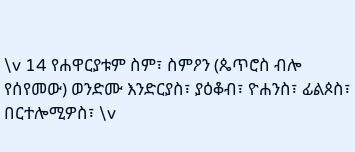\v 14 የሐዋርያቱም ስም፣ ስምዖን (ጴጥሮስ ብሎ የሰየመው) ወንድሙ እንድርያስ፣ ያዕቆብ፣ ዮሐንስ፣ ፊልጶስ፣ በርተሎሚዎስ፣ \v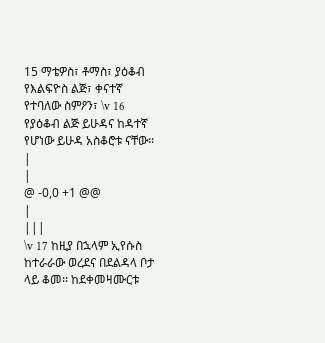15 ማቴዎስ፣ ቶማስ፣ ያዕቆብ የእልፍዮስ ልጅ፣ ቀናተኛ የተባለው ስምዖን፣ \v 16 የያዕቆብ ልጅ ይሁዳና ከዳተኛ የሆነው ይሁዳ አስቆሮቱ ናቸው፡፡
|
|
@ -0,0 +1 @@
|
|||
\v 17 ከዚያ በኋላም ኢየሱስ ከተራራው ወረደና በደልዳላ ቦታ ላይ ቆመ፡፡ ከደቀመዛሙርቱ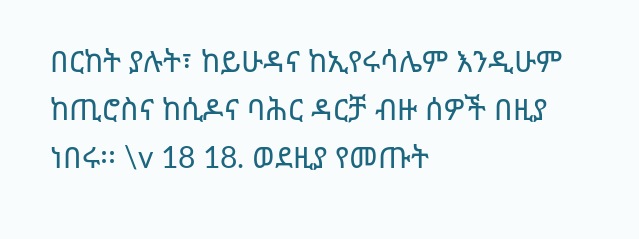በርከት ያሉት፣ ከይሁዳና ከኢየሩሳሌም እንዲሁም ከጢሮስና ከሲዶና ባሕር ዳርቻ ብዙ ሰዎች በዚያ ነበሩ፡፡ \v 18 18. ወደዚያ የመጡት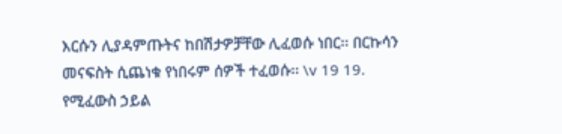እርሱን ሊያዳምጡትና ከበሽታዎቻቸው ሊፈወሱ ነበር፡፡ በርኩሳን መናፍስት ሲጨነቁ የነበሩም ሰዎች ተፈወሱ፡፡ \v 19 19. የሚፈውስ ኃይል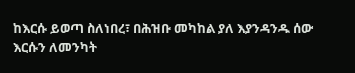ከእርሱ ይወጣ ስለነበረ፣ በሕዝቡ መካከል ያለ እያንዳንዱ ሰው እርሱን ለመንካት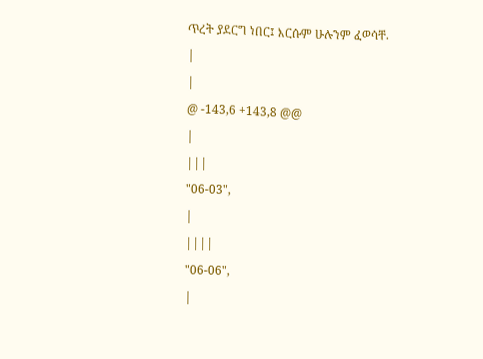ጥረት ያደርግ ነበር፤ እርሱም ሁሉንም ፈወሳቸ.
|
|
@ -143,6 +143,8 @@
|
|||
"06-03",
|
||||
"06-06",
|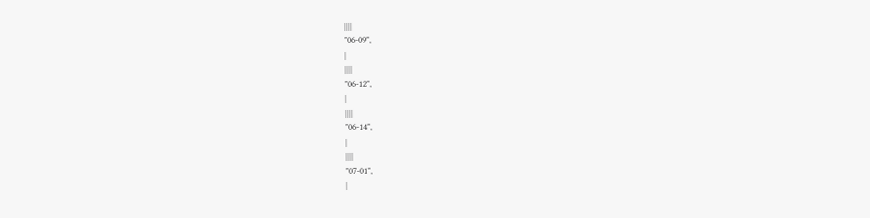||||
"06-09",
|
||||
"06-12",
|
||||
"06-14",
|
||||
"07-01",
|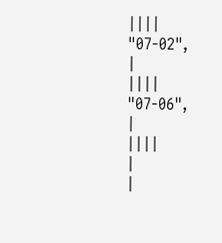||||
"07-02",
|
||||
"07-06",
|
||||
|
|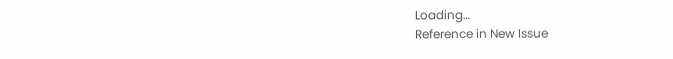Loading…
Reference in New Issue